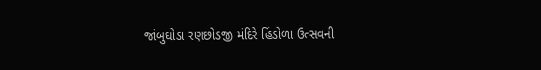જાંબુઘોડા રણછોડજી મંદિરે હિંડોળા ઉત્સવની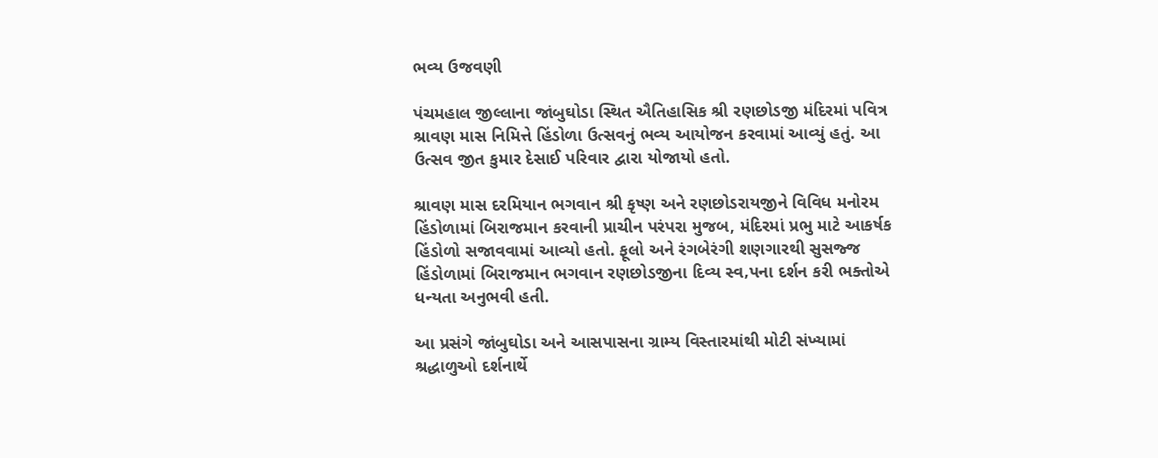ભવ્ય ઉજવણી

પંચમહાલ જીલ્લાના જાંબુઘોડા સ્થિત ઐતિહાસિક શ્રી રણછોડજી મંદિરમાં પવિત્ર શ્રાવણ માસ નિમિત્તે હિંડોળા ઉત્સવનું ભવ્ય આયોજન કરવામાં આવ્યું હતું. આ ઉત્સવ જીત કુમાર દેસાઈ પરિવાર દ્વારા યોજાયો હતો.

શ્રાવણ માસ દરમિયાન ભગવાન શ્રી કૃષ્ણ અને રણછોડરાયજીને વિવિધ મનોરમ હિંડોળામાં બિરાજમાન કરવાની પ્રાચીન પરંપરા મુજબ, મંદિરમાં પ્રભુ માટે આકર્ષક હિંડોળો સજાવવામાં આવ્યો હતો. ફૂલો અને રંગબેરંગી શણગારથી સુસજ્જ હિંડોળામાં બિરાજમાન ભગવાન રણછોડજીના દિવ્ય સ્વ‚પના દર્શન કરી ભક્તોએ ધન્યતા અનુભવી હતી.

આ પ્રસંગે જાંબુઘોડા અને આસપાસના ગ્રામ્ય વિસ્તારમાંથી મોટી સંખ્યામાં શ્રદ્ધાળુઓ દર્શનાર્થે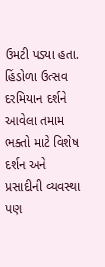ઉમટી પડ્યા હતા. હિંડોળા ઉત્સવ દરમિયાન દર્શને આવેલા તમામ ભક્તો માટે વિશેષ દર્શન અને પ્રસાદીની વ્યવસ્થા પણ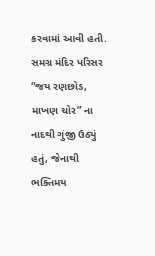કરવામાં આવી હતી. સમગ્ર મંદિર પરિસર “જય રણછોડ, માખણ ચોર” ના નાદથી ગુંજી ઉઠ્યું હતું, જેનાથી ભક્તિમય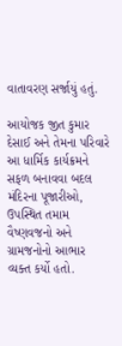વાતાવરણ સર્જાયું હતું.

આયોજક જીત કુમાર દેસાઈ અને તેમના પરિવારે આ ધાર્મિક કાર્યક્રમને સફળ બનાવવા બદલ મંદિરના પૂજારીઓ, ઉપસ્થિત તમામ વૈષ્ણવજનો અને ગ્રામજનોનો આભાર વ્યક્ત કર્યો હતો.